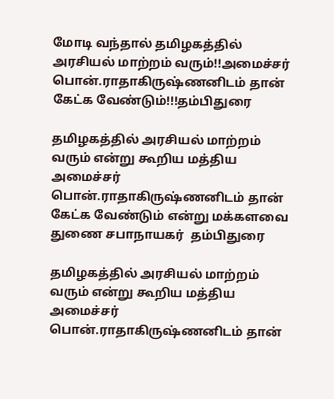மோடி வந்தால் தமிழகத்தில் அரசியல் மாற்றம் வரும்!!அமைச்சர்  பொன்.ராதாகிருஷ்ணனிடம் தான் கேட்க வேண்டும்!!!தம்பிதுரை

தமிழகத்தில் அரசியல் மாற்றம் வரும் என்று கூறிய மத்திய அமைச்சர்  பொன்.ராதாகிருஷ்ணனிடம் தான் கேட்க வேண்டும் என்று மக்களவை துணை சபாநாயகர்  தம்பிதுரை

தமிழகத்தில் அரசியல் மாற்றம் வரும் என்று கூறிய மத்திய அமைச்சர்  பொன்.ராதாகிருஷ்ணனிடம் தான்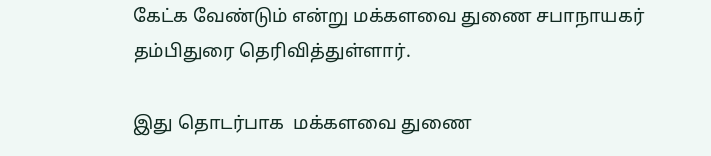கேட்க வேண்டும் என்று மக்களவை துணை சபாநாயகர்  தம்பிதுரை தெரிவித்துள்ளார்.

இது தொடர்பாக  மக்களவை துணை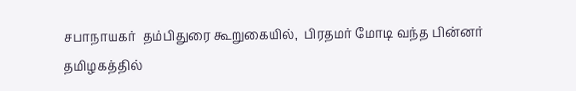சபாநாயகர்  தம்பிதுரை கூறுகையில்,  பிரதமர் மோடி வந்த பின்னர் தமிழகத்தில்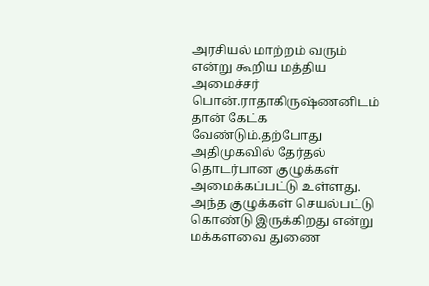அரசியல் மாற்றம் வரும் என்று கூறிய மத்திய அமைச்சர்  பொன்.ராதாகிருஷ்ணனிடம் தான் கேட்க வேண்டும்.தற்போது அதிமுகவில் தேர்தல் தொடர்பான குழுக்கள் அமைக்கப்பட்டு உள்ளது. அந்த குழுக்கள் செயல்பட்டு கொண்டு இருக்கிறது என்று மக்களவை துணை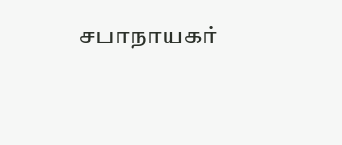சபாநாயகர்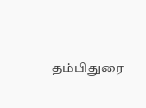தம்பிதுரை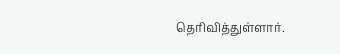தெரிவித்துள்ளார்.